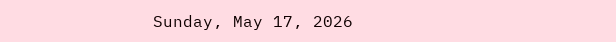Sunday, May 17, 2026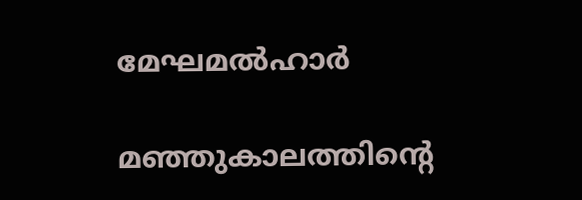മേഘമല്‍ഹാർ

മഞ്ഞുകാലത്തിന്റെ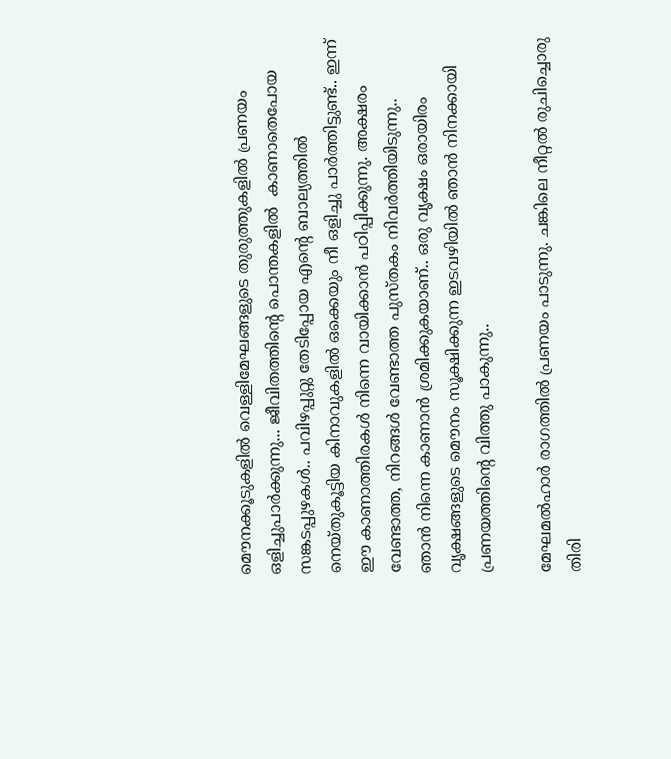മൌനക്കൂടുകളിൽ വെള്ളിമേഘങ്ങളുടെ തുരുത്തുകളിൽ പ്രണയം ഒളിച്ചുപാർക്കുന്നു... ജീവിതത്തിന്റെ പൊന്തകളിൽ  കാണാതെപോയ സങ്കടപ്പുഴകൾ.. പവിഴപ്പുറ്റു തേടിപ്പോയ എന്റെ ബാല്യത്തിൽ നെയ്തുകൂട്ടിയ കിനാവുകളിൽ ഒക്കെയും നീ ഒളിച്ചു പാർത്തിട്ടുണ്ട്.. ഇന്ന് ഈ കാണാത്തിരകൾ നിന്നെ വായിക്കാൻ പഠിപ്പിക്കുന്നു. അക്ഷരം വേണ്ടാത്ത, നിറങ്ങൾ വേണ്ടാത്ത പുസ്തകം നിവർത്തിയിടുന്നു..
ഞാൻ നിന്നെ കാണാൻ ശ്രമിക്കുകയാണ്.. ഒരു വൃക്ഷം ഒരായിരം വൃക്ഷങ്ങളുടെ മൌനം സൂക്ഷിക്കുന്ന ഇടവഴിയിൽ ഞാൻ നിനക്കായി പ്രണയത്തിന്റെ വിത്തു പാകുന്നു..

മേഘമല്‍ഹാർ രാഗത്തിൽ പ്രണയം പാടുന്നു. ചങ്കിലെ നീറ്റൽ രുചിച്ചൊരു തിരി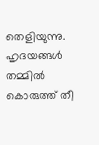തെളിയുന്നു. ഹൃദയങ്ങൾ തമ്മിൽ കൊരുത്ത് തീ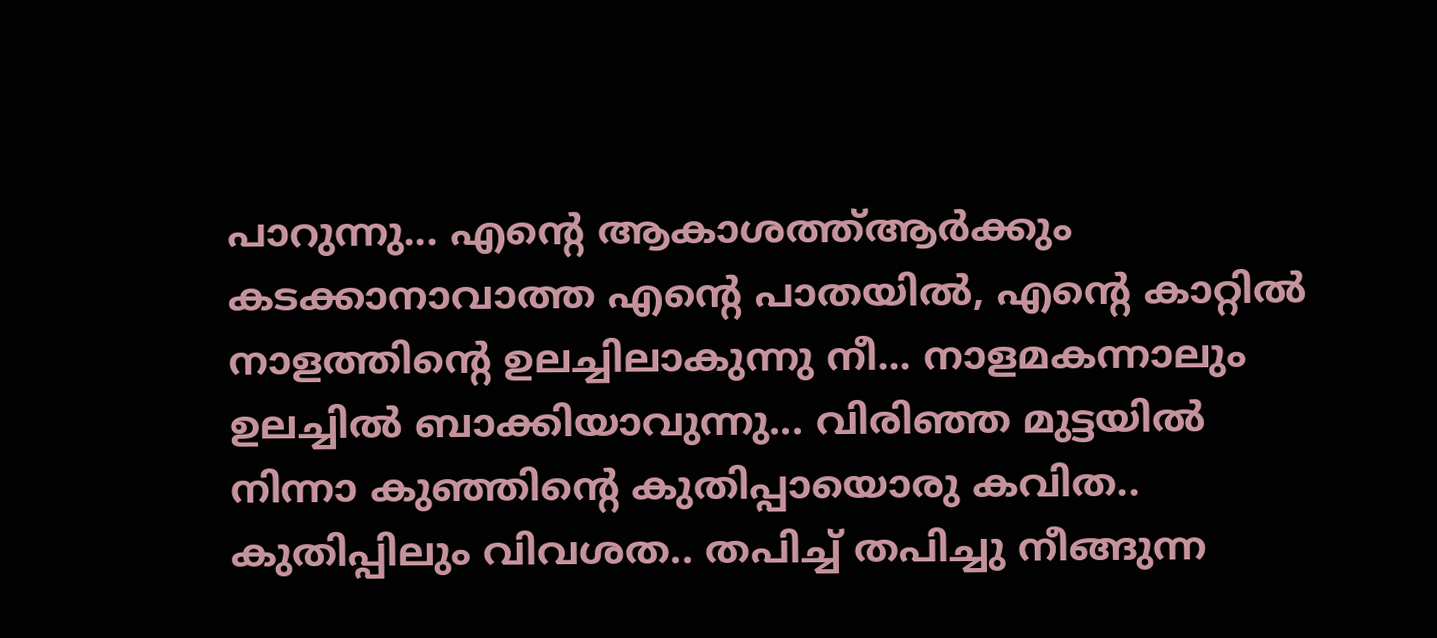പാറുന്നു... എന്റെ ആകാശത്ത്ആർക്കും കടക്കാനാവാത്ത എന്റെ പാതയിൽ, എന്റെ കാറ്റിൽ നാളത്തിന്റെ ഉലച്ചിലാകുന്നു നീ... നാളമകന്നാലും ഉലച്ചിൽ ബാക്കിയാവുന്നു... വിരിഞ്ഞ മുട്ടയിൽ നിന്നാ കുഞ്ഞിന്റെ കുതിപ്പായൊരു കവിത.. കുതിപ്പിലും വിവശത.. തപിച്ച് തപിച്ചു നീങ്ങുന്ന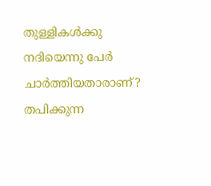തുള്ളികൾക്കു നദിയെന്നു പേർ ചാർത്തിയതാരാണ്? തപിക്കുന്ന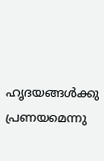ഹൃദയങ്ങൾക്കു പ്രണയമെന്നു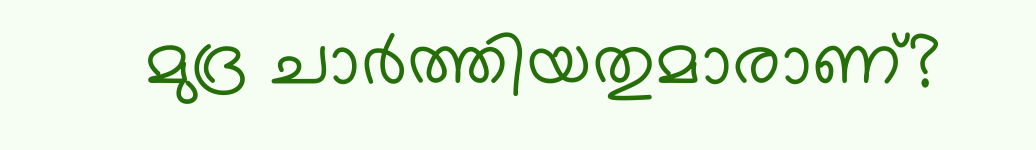മുദ്ര ചാർത്തിയതുമാരാണ്?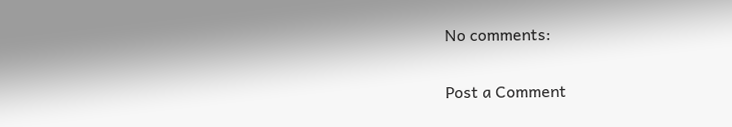No comments:

Post a Comment